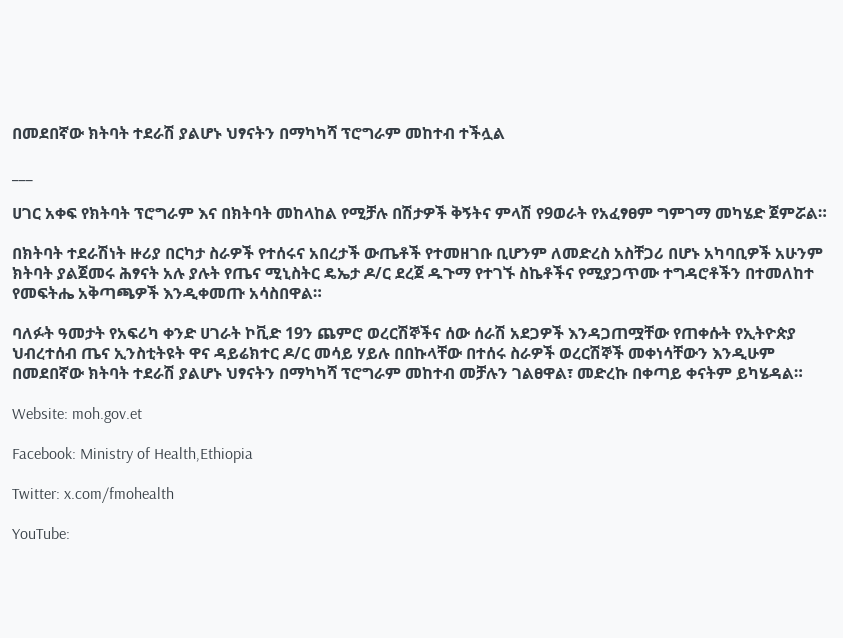በመደበኛው ክትባት ተደራሽ ያልሆኑ ህፃናትን በማካካሻ ፕሮግራም መከተብ ተችሏል

___

ሀገር አቀፍ የክትባት ፕሮግራም እና በክትባት መከላከል የሚቻሉ በሽታዎች ቅኝትና ምላሽ የ9ወራት የአፈፃፀም ግምገማ መካሄድ ጀምሯል።

በክትባት ተደራሽነት ዙሪያ በርካታ ስራዎች የተሰሩና አበረታች ውጤቶች የተመዘገቡ ቢሆንም ለመድረስ አስቸጋሪ በሆኑ አካባቢዎች አሁንም ክትባት ያልጀመሩ ሕፃናት አሉ ያሉት የጤና ሚኒስትር ዴኤታ ዶ/ር ደረጀ ዱጉማ የተገኙ ስኬቶችና የሚያጋጥሙ ተግዳሮቶችን በተመለከተ የመፍትሔ አቅጣጫዎች እንዲቀመጡ አሳስበዋል።

ባለፉት ዓመታት የአፍሪካ ቀንድ ሀገራት ኮቪድ 19ን ጨምሮ ወረርሽኞችና ሰው ሰራሽ አደጋዎች እንዳጋጠሟቸው የጠቀሱት የኢትዮጵያ ህብረተሰብ ጤና ኢንስቲትዩት ዋና ዳይሬክተር ዶ/ር መሳይ ሃይሉ በበኩላቸው በተሰሩ ስራዎች ወረርሽኞች መቀነሳቸውን እንዲሁም በመደበኛው ክትባት ተደራሽ ያልሆኑ ህፃናትን በማካካሻ ፕሮግራም መከተብ መቻሉን ገልፀዋል፣ መድረኩ በቀጣይ ቀናትም ይካሄዳል።

Website: moh.gov.et

Facebook: Ministry of Health,Ethiopia

Twitter: x.com/fmohealth

YouTube: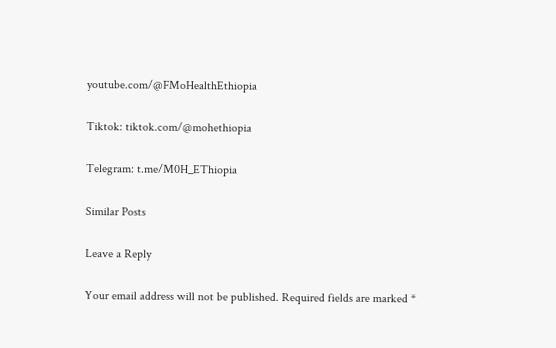youtube.com/@FMoHealthEthiopia

Tiktok: tiktok.com/@mohethiopia

Telegram: t.me/M0H_EThiopia

Similar Posts

Leave a Reply

Your email address will not be published. Required fields are marked *